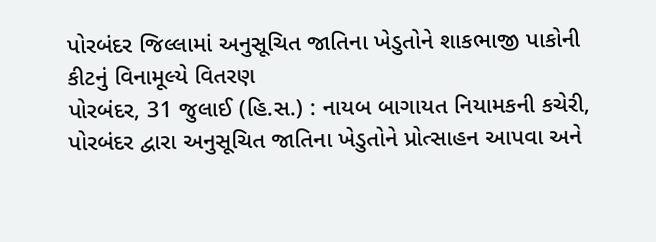પોરબંદર જિલ્લામાં અનુસૂચિત જાતિના ખેડુતોને શાકભાજી પાકોની કીટનું વિનામૂલ્યે વિતરણ
પોરબંદર, 31 જુલાઈ (હિ.સ.) : નાયબ બાગાયત નિયામકની કચેરી, પોરબંદર દ્વારા અનુસૂચિત જાતિના ખેડુતોને પ્રોત્સાહન આપવા અને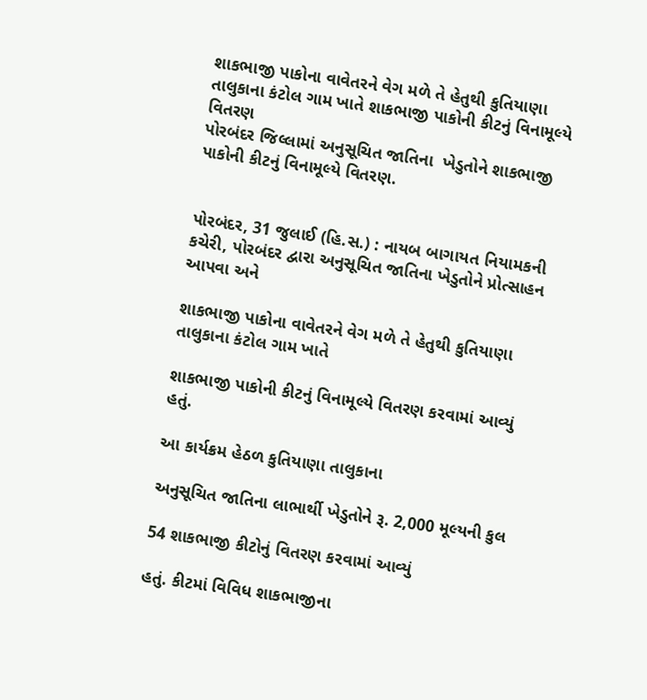શાકભાજી પાકોના વાવેતરને વેગ મળે તે હેતુથી કુતિયાણા તાલુકાના કંટોલ ગામ ખાતે શાકભાજી પાકોની કીટનું વિનામૂલ્યે વિતરણ
પોરબંદર જિલ્લામાં અનુસૂચિત જાતિના  ખેડુતોને શાકભાજી પાકોની કીટનું વિનામૂલ્યે વિતરણ.


પોરબંદર, 31 જુલાઈ (હિ.સ.) : નાયબ બાગાયત નિયામકની કચેરી, પોરબંદર દ્વારા અનુસૂચિત જાતિના ખેડુતોને પ્રોત્સાહન આપવા અને

શાકભાજી પાકોના વાવેતરને વેગ મળે તે હેતુથી કુતિયાણા તાલુકાના કંટોલ ગામ ખાતે

શાકભાજી પાકોની કીટનું વિનામૂલ્યે વિતરણ કરવામાં આવ્યું હતું.

આ કાર્યક્રમ હેઠળ કુતિયાણા તાલુકાના

અનુસૂચિત જાતિના લાભાર્થી ખેડુતોને રૂ. 2,000 મૂલ્યની કુલ

54 શાકભાજી કીટોનું વિતરણ કરવામાં આવ્યું

હતું. કીટમાં વિવિધ શાકભાજીના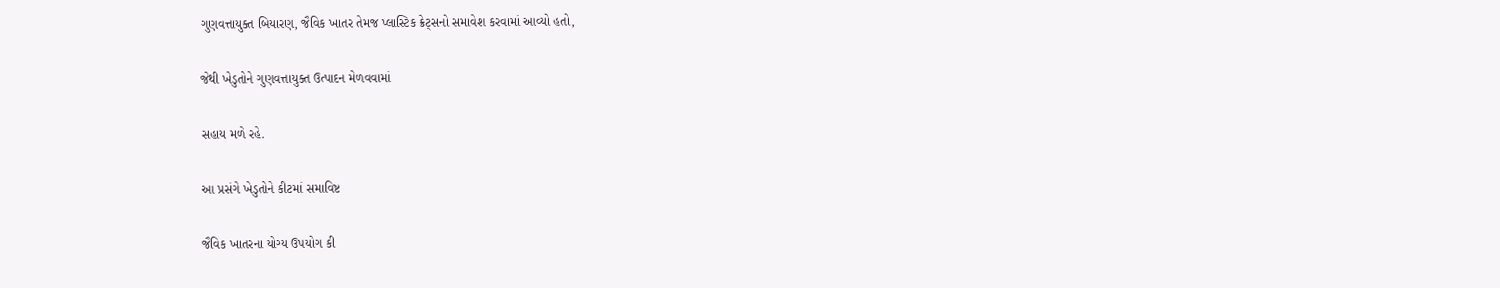ગુણવત્તાયુક્ત બિયારણ, જૈવિક ખાતર તેમજ પ્લાસ્ટિક ક્રેટ્સનો સમાવેશ કરવામાં આવ્યો હતો,

જેથી ખેડુતોને ગુણવત્તાયુક્ત ઉત્પાદન મેળવવામાં

સહાય મળે રહે.

આ પ્રસંગે ખેડુતોને કીટમાં સમાવિષ્ટ

જૈવિક ખાતરના યોગ્ય ઉપયોગ કી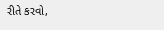રીતે કરવો,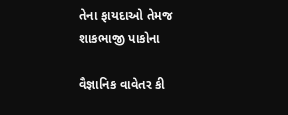તેના ફાયદાઓ તેમજ શાકભાજી પાકોના

વૈજ્ઞાનિક વાવેતર કી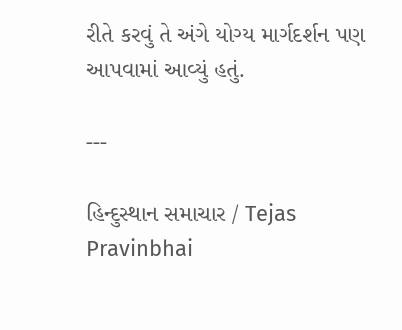રીતે કરવું તે અંગે યોગ્ય માર્ગદર્શન પણ આપવામાં આવ્યું હતું.

---

હિન્દુસ્થાન સમાચાર / Tejas Pravinbhai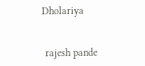Dholariya


 rajesh pande